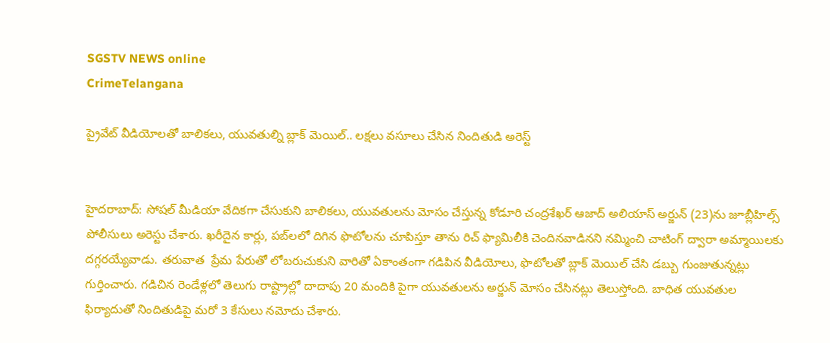SGSTV NEWS online
CrimeTelangana

ప్రైవేట్ వీడియోలతో బాలికలు, యువతుల్ని బ్లాక్ మెయిల్.. లక్షలు వసూలు చేసిన నిందితుడి అరెస్ట్


హైదరాబాద్: సోషల్ మీడియా వేదికగా చేసుకుని బాలికలు, యువతులను మోసం చేస్తున్న కోడూరి చంద్రశేఖర్ ఆజాద్ అలియాస్ అర్జున్ (23)ను జూబ్లీహిల్స్ పోలీసులు అరెస్టు చేశారు. ఖరీదైన కార్లు, పబ్‌లలో దిగిన ఫొటోలను చూపిస్తూ తాను రిచ్ ఫ్యామిలీకి చెందినవాడినని నమ్మించి చాటింగ్ ద్వారా అమ్మాయిలకు దగ్గరయ్యేవాడు. తరువాత  ప్రేమ పేరుతో లోబరుచుకుని వారితో ఏకాంతంగా గడిపిన వీడియోలు, ఫొటోలతో బ్లాక్ మెయిల్ చేసి డబ్బు గుంజుతున్నట్లు గుర్తించారు. గడిచిన రెండేళ్లలో తెలుగు రాష్ట్రాల్లో దాదాపు 20 మందికి పైగా యువతులను అర్జున్ మోసం చేసినట్లు తెలుస్తోంది. బాధిత యువతుల ఫిర్యాదుతో నిందితుడిపై మరో 3 కేసులు నమోదు చేశారు.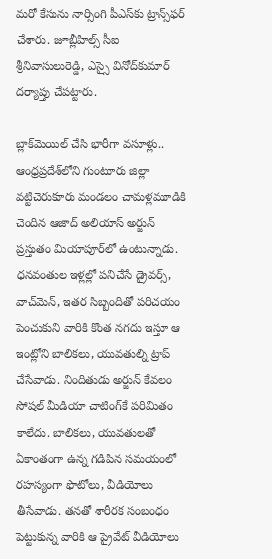మరో కేసును నార్సింగి పీఎస్‌కు ట్రాన్స్‌ఫర్ చేశారు. జూబ్లీహిల్స్‌ సీఐ శ్రీనివాసులురెడ్డి, ఎస్సై వినోద్‌కుమార్‌ దర్యాప్తు చేపట్టారు.

బ్లాక్‌మెయిల్ చేసి భారీగా వసూళ్లు..
ఆంధ్రప్రదేశ్‌లోని గుంటూరు జిల్లా వట్టిచెరుకూరు మండలం చామళ్లమూడికి చెందిన ఆజాద్ అలియాస్ అర్జున్ ప్రస్తుతం మియాపూర్‌లో ఉంటున్నాడు. ధనవంతుల ఇళ్లల్లో పనిచేసే డ్రైవర్స్, వాచ్‌మెన్, ఇతర సిబ్బందితో పరిచయం పెంచుకుని వారికి కొంత నగదు ఇస్తూ ఆ ఇంట్లోని బాలికలు, యువతుల్ని ట్రాప్ చేసేవాడు. నిందితుడు అర్జున్ కేవలం సోషల్ మీడియా చాటింగ్‌కే పరిమితం కాలేదు. బాలికలు, యువతులతో ఏకాంతంగా ఉన్న గడిపిన సమయంలో రహస్యంగా ఫొటోలు, వీడియోలు తీసేవాడు. తనతో శారీరక సంబంధం పెట్టుకున్న వారికి ఆ ప్రైవేట్ వీడియోలు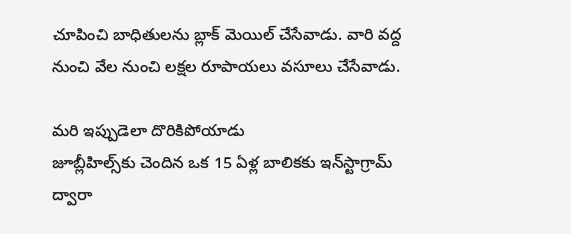చూపించి బాధితులను బ్లాక్ మెయిల్ చేసేవాడు. వారి వద్ద నుంచి వేల నుంచి లక్షల రూపాయలు వసూలు చేసేవాడు.

మరి ఇప్పుడెలా దొరికిపోయాడు
జూబ్లీహిల్స్‌కు చెందిన ఒక 15 ఏళ్ల బాలికకు ఇన్‌స్టాగ్రామ్ ద్వారా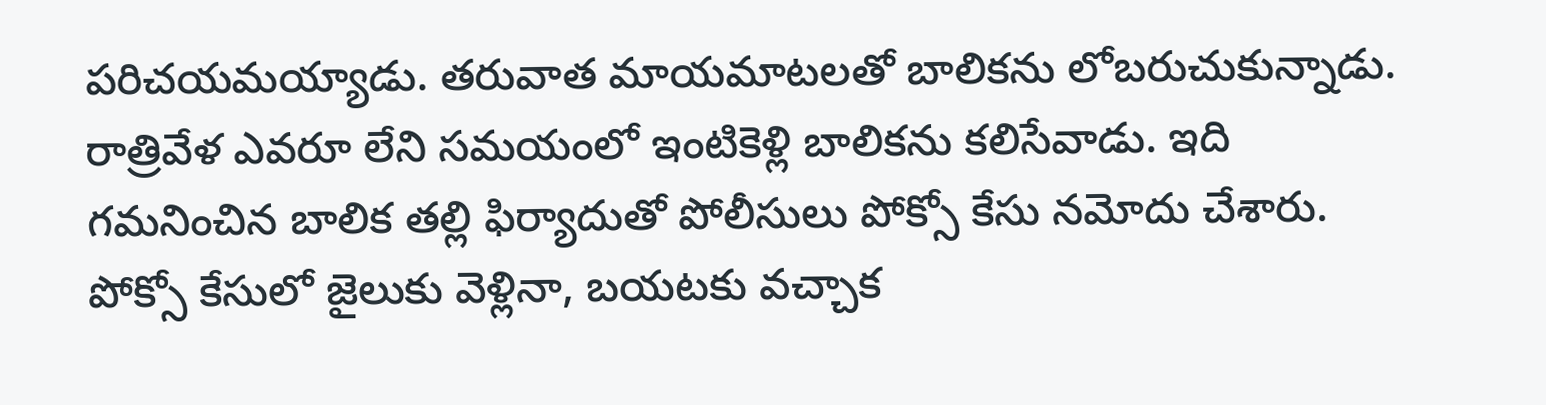పరిచయమయ్యాడు. తరువాత మాయమాటలతో బాలికను లోబరుచుకున్నాడు. రాత్రివేళ ఎవరూ లేని సమయంలో ఇంటికెళ్లి బాలికను కలిసేవాడు. ఇది గమనించిన బాలిక తల్లి ఫిర్యాదుతో పోలీసులు పోక్సో కేసు నమోదు చేశారు. పోక్సో కేసులో జైలుకు వెళ్లినా, బయటకు వచ్చాక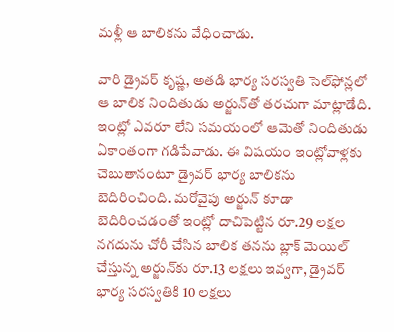మళ్లీ ఆ బాలికను వేధించాడు.

వారి డ్రైవర్‌ కృష్ణ, అతడి భార్య సరస్వతి సెల్‌ఫోన్లలో ఆ బాలిక నిందితుడు అర్జున్‌తో తరచుగా మాట్లాడేది. ఇంట్లో ఎవరూ లేని సమయంలో ఆమెతో నిందితుడు ఏకాంతంగా గడిపేవాడు. ఈ విషయం ఇంట్లోవాళ్లకు చెబుతానంటూ డ్రైవర్‌ భార్య బాలికను బెదిరించింది. మరోవైపు అర్జున్ కూడా బెదిరించడంతో ఇంట్లో దాచిపెట్టిన రూ.29 లక్షల నగదును చోరీ చేసిన బాలిక తనను బ్లాక్ మెయిల్ చేస్తున్న అర్జున్‌కు రూ.13 లక్షలు ఇవ్వగా, డ్రైవర్ భార్య సరస్వతికి 10 లక్షలు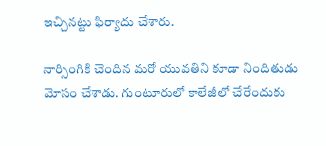ఇచ్చినట్టు ఫిర్యాదు చేశారు.

నార్సింగికి చెందిన మరో యువతిని కూడా నిందితుడు మోసం చేశాడు. గుంటూరులో కాలేజీలో చేరేందుకు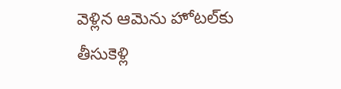వెళ్లిన ఆమెను హోటల్‌‌కు తీసుకెళ్లి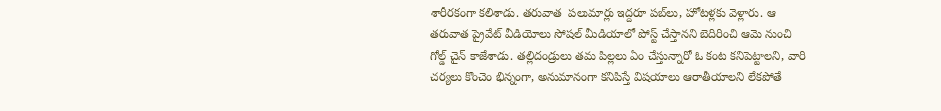శారీరకంగా కలిశాడు. తరువాత  పలుమార్లు ఇద్దరూ పబ్‌లు, హోటళ్లకు వెళ్లారు. ఆ తరువాత ప్రైవేట్ వీడియోలు సోషల్ మీడియాలో పోస్ట్ చేస్తానని బెదిరించి ఆమె నుంచి గోల్డ్ చైన్ కాజేశాడు. తల్లిదండ్రులు తమ పిల్లలు ఏం చేస్తున్నారో ఓ కంట కనిపెట్టాలని, వారి చర్యలు కొంచెం భిన్నంగా, అనుమానంగా కనిపిస్తే విషయాలు ఆరాతీయాలని లేకపోతే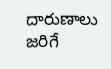దారుణాలు జరిగే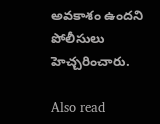అవకాశం ఉందని పోలీసులు హెచ్చరించారు.

Also read